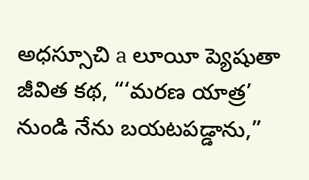అధస్సూచి a లూయీ ప్యెషుతా జీవిత కథ, “‘మరణ యాత్ర’ నుండి నేను బయటపడ్డాను,”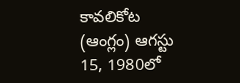కావలికోట (ఆంగ్లం) ఆగస్టు 15, 1980లో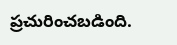ప్రచురించబడింది.